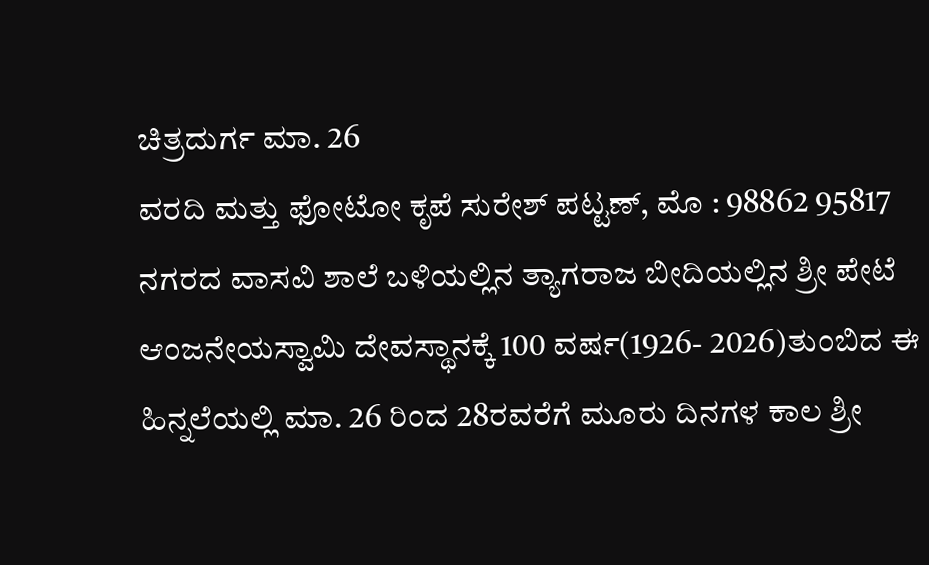ಚಿತ್ರದುರ್ಗ ಮಾ. 26
ವರದಿ ಮತ್ತು ಫೋಟೋ ಕೃಪೆ ಸುರೇಶ್ ಪಟ್ಟಣ್, ಮೊ : 98862 95817
ನಗರದ ವಾಸವಿ ಶಾಲೆ ಬಳಿಯಲ್ಲಿನ ತ್ಯಾಗರಾಜ ಬೀದಿಯಲ್ಲಿನ ಶ್ರೀ ಪೇಟೆ ಆಂಜನೇಯಸ್ವಾಮಿ ದೇವಸ್ಥಾನಕ್ಕೆ 100 ವರ್ಷ(1926- 2026)ತುಂಬಿದ ಈ ಹಿನ್ನಲೆಯಲ್ಲಿ ಮಾ. 26 ರಿಂದ 28ರವರೆಗೆ ಮೂರು ದಿನಗಳ ಕಾಲ ಶ್ರೀ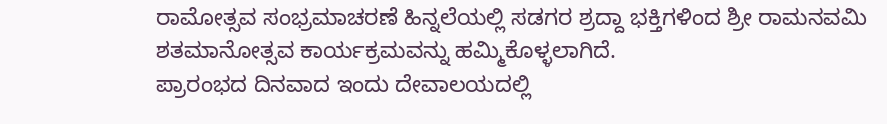ರಾಮೋತ್ಸವ ಸಂಭ್ರಮಾಚರಣೆ ಹಿನ್ನಲೆಯಲ್ಲಿ ಸಡಗರ ಶ್ರದ್ದಾ ಭಕ್ತಿಗಳಿಂದ ಶ್ರೀ ರಾಮನವಮಿ ಶತಮಾನೋತ್ಸವ ಕಾರ್ಯಕ್ರಮವನ್ನು ಹಮ್ಮಿಕೊಳ್ಳಲಾಗಿದೆ.
ಪ್ರಾರಂಭದ ದಿನವಾದ ಇಂದು ದೇವಾಲಯದಲ್ಲಿ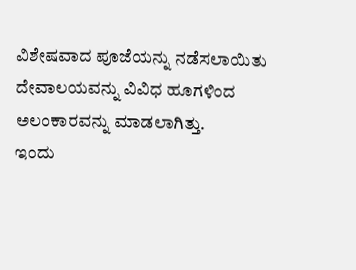ವಿಶೇಷವಾದ ಪೂಜೆಯನ್ನು ನಡೆಸಲಾಯಿತು ದೇವಾಲಯವನ್ನು ವಿವಿಧ ಹೂಗಳಿಂದ ಅಲಂಕಾರವನ್ನು ಮಾಡಲಾಗಿತ್ತು.
ಇಂದು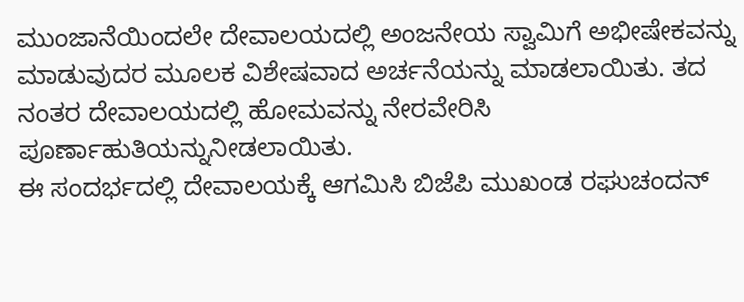ಮುಂಜಾನೆಯಿಂದಲೇ ದೇವಾಲಯದಲ್ಲಿ ಅಂಜನೇಯ ಸ್ವಾಮಿಗೆ ಅಭೀಷೇಕವನ್ನು ಮಾಡುವುದರ ಮೂಲಕ ವಿಶೇಷವಾದ ಅರ್ಚನೆಯನ್ನು ಮಾಡಲಾಯಿತು. ತದ ನಂತರ ದೇವಾಲಯದಲ್ಲಿ ಹೋಮವನ್ನು ನೇರವೇರಿಸಿ ಪೂರ್ಣಾಹುತಿಯನ್ನುನೀಡಲಾಯಿತು.
ಈ ಸಂದರ್ಭದಲ್ಲಿ ದೇವಾಲಯಕ್ಕೆ ಆಗಮಿಸಿ ಬಿಜೆಪಿ ಮುಖಂಡ ರಘುಚಂದನ್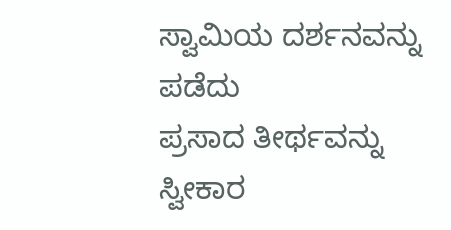ಸ್ವಾಮಿಯ ದರ್ಶನವನ್ನು ಪಡೆದು
ಪ್ರಸಾದ ತೀರ್ಥವನ್ನು ಸ್ವೀಕಾರ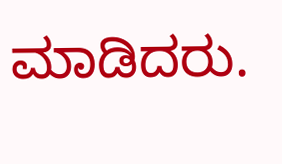ಮಾಡಿದರು.